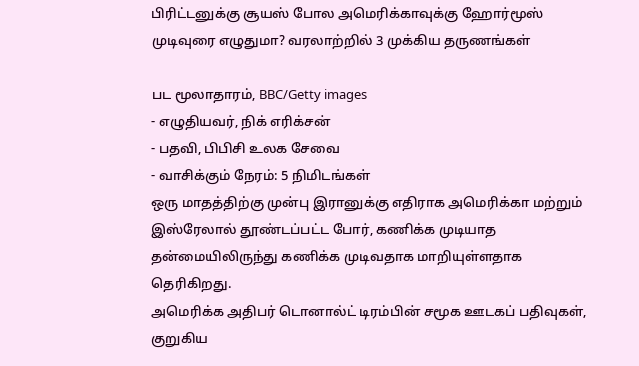பிரிட்டனுக்கு சூயஸ் போல அமெரிக்காவுக்கு ஹோர்மூஸ் முடிவுரை எழுதுமா? வரலாற்றில் 3 முக்கிய தருணங்கள்

பட மூலாதாரம், BBC/Getty images
- எழுதியவர், நிக் எரிக்சன்
- பதவி, பிபிசி உலக சேவை
- வாசிக்கும் நேரம்: 5 நிமிடங்கள்
ஒரு மாதத்திற்கு முன்பு இரானுக்கு எதிராக அமெரிக்கா மற்றும் இஸ்ரேலால் தூண்டப்பட்ட போர், கணிக்க முடியாத தன்மையிலிருந்து கணிக்க முடிவதாக மாறியுள்ளதாக தெரிகிறது.
அமெரிக்க அதிபர் டொனால்ட் டிரம்பின் சமூக ஊடகப் பதிவுகள், குறுகிய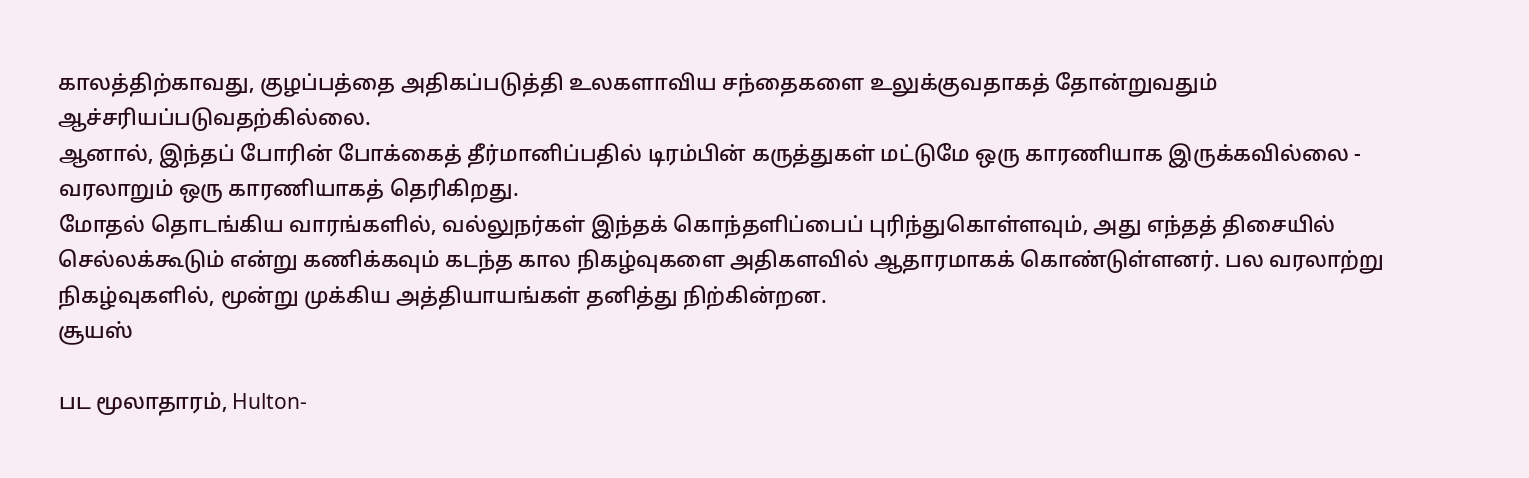காலத்திற்காவது, குழப்பத்தை அதிகப்படுத்தி உலகளாவிய சந்தைகளை உலுக்குவதாகத் தோன்றுவதும் ஆச்சரியப்படுவதற்கில்லை.
ஆனால், இந்தப் போரின் போக்கைத் தீர்மானிப்பதில் டிரம்பின் கருத்துகள் மட்டுமே ஒரு காரணியாக இருக்கவில்லை - வரலாறும் ஒரு காரணியாகத் தெரிகிறது.
மோதல் தொடங்கிய வாரங்களில், வல்லுநர்கள் இந்தக் கொந்தளிப்பைப் புரிந்துகொள்ளவும், அது எந்தத் திசையில் செல்லக்கூடும் என்று கணிக்கவும் கடந்த கால நிகழ்வுகளை அதிகளவில் ஆதாரமாகக் கொண்டுள்ளனர். பல வரலாற்று நிகழ்வுகளில், மூன்று முக்கிய அத்தியாயங்கள் தனித்து நிற்கின்றன.
சூயஸ்

பட மூலாதாரம், Hulton-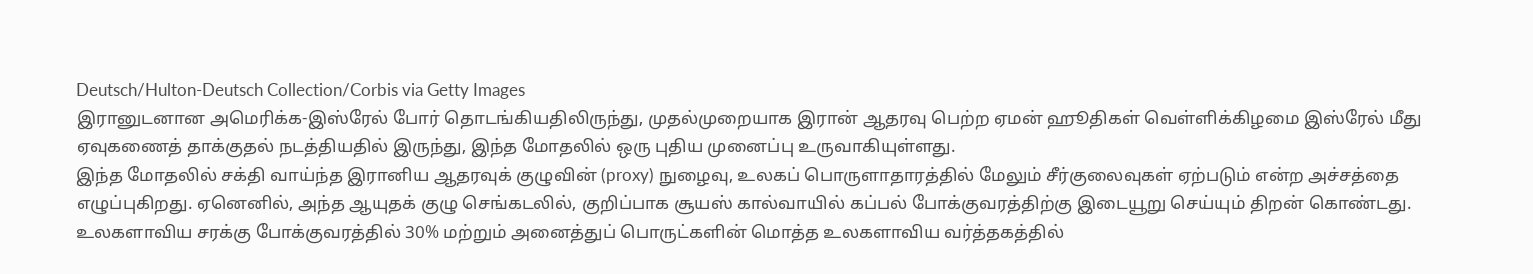Deutsch/Hulton-Deutsch Collection/Corbis via Getty Images
இரானுடனான அமெரிக்க-இஸ்ரேல் போர் தொடங்கியதிலிருந்து, முதல்முறையாக இரான் ஆதரவு பெற்ற ஏமன் ஹூதிகள் வெள்ளிக்கிழமை இஸ்ரேல் மீது ஏவுகணைத் தாக்குதல் நடத்தியதில் இருந்து, இந்த மோதலில் ஒரு புதிய முனைப்பு உருவாகியுள்ளது.
இந்த மோதலில் சக்தி வாய்ந்த இரானிய ஆதரவுக் குழுவின் (proxy) நுழைவு, உலகப் பொருளாதாரத்தில் மேலும் சீர்குலைவுகள் ஏற்படும் என்ற அச்சத்தை எழுப்புகிறது. ஏனெனில், அந்த ஆயுதக் குழு செங்கடலில், குறிப்பாக சூயஸ் கால்வாயில் கப்பல் போக்குவரத்திற்கு இடையூறு செய்யும் திறன் கொண்டது.
உலகளாவிய சரக்கு போக்குவரத்தில் 30% மற்றும் அனைத்துப் பொருட்களின் மொத்த உலகளாவிய வர்த்தகத்தில்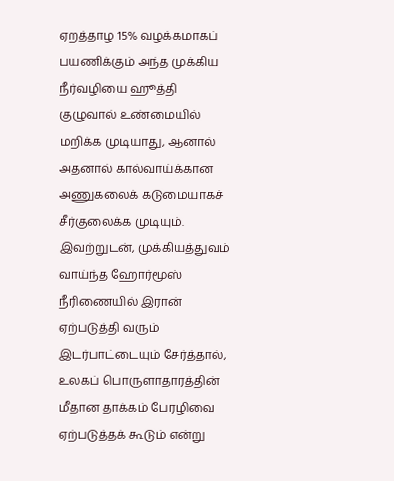ஏறத்தாழ 15% வழக்கமாகப் பயணிக்கும் அந்த முக்கிய நீர்வழியை ஹூத்தி குழுவால் உண்மையில் மறிக்க முடியாது, ஆனால் அதனால் கால்வாய்க்கான அணுகலைக் கடுமையாகச் சீர்குலைக்க முடியும். இவற்றுடன், முக்கியத்துவம் வாய்ந்த ஹோர்மூஸ் நீரிணையில் இரான் ஏற்படுத்தி வரும் இடர்பாட்டையும் சேர்த்தால், உலகப் பொருளாதாரத்தின் மீதான தாக்கம் பேரழிவை ஏற்படுத்தக் கூடும் என்று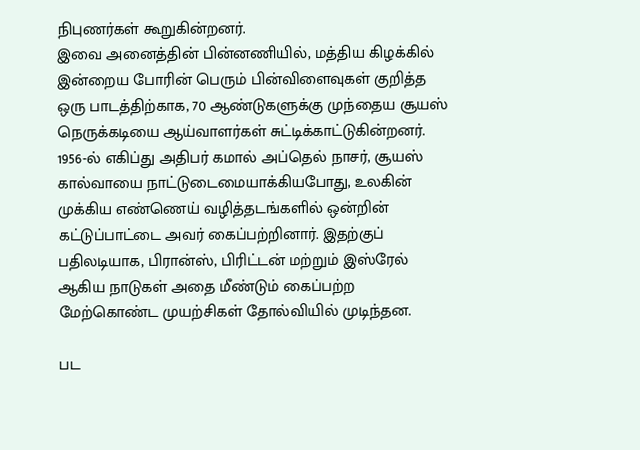நிபுணர்கள் கூறுகின்றனர்.
இவை அனைத்தின் பின்னணியில், மத்திய கிழக்கில் இன்றைய போரின் பெரும் பின்விளைவுகள் குறித்த ஒரு பாடத்திற்காக, 70 ஆண்டுகளுக்கு முந்தைய சூயஸ் நெருக்கடியை ஆய்வாளர்கள் சுட்டிக்காட்டுகின்றனர்.
1956-ல் எகிப்து அதிபர் கமால் அப்தெல் நாசர், சூயஸ் கால்வாயை நாட்டுடைமையாக்கியபோது, உலகின் முக்கிய எண்ணெய் வழித்தடங்களில் ஒன்றின் கட்டுப்பாட்டை அவர் கைப்பற்றினார். இதற்குப் பதிலடியாக, பிரான்ஸ், பிரிட்டன் மற்றும் இஸ்ரேல் ஆகிய நாடுகள் அதை மீண்டும் கைப்பற்ற மேற்கொண்ட முயற்சிகள் தோல்வியில் முடிந்தன.

பட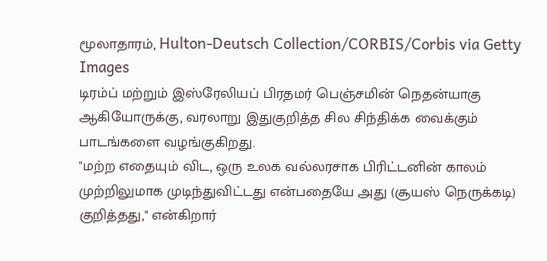மூலாதாரம், Hulton-Deutsch Collection/CORBIS/Corbis via Getty Images
டிரம்ப் மற்றும் இஸ்ரேலியப் பிரதமர் பெஞ்சமின் நெதன்யாகு ஆகியோருக்கு, வரலாறு இதுகுறித்த சில சிந்திக்க வைக்கும் பாடங்களை வழங்குகிறது.
"மற்ற எதையும் விட, ஒரு உலக வல்லரசாக பிரிட்டனின் காலம் முற்றிலுமாக முடிந்துவிட்டது என்பதையே அது (சூயஸ் நெருக்கடி) குறித்தது," என்கிறார்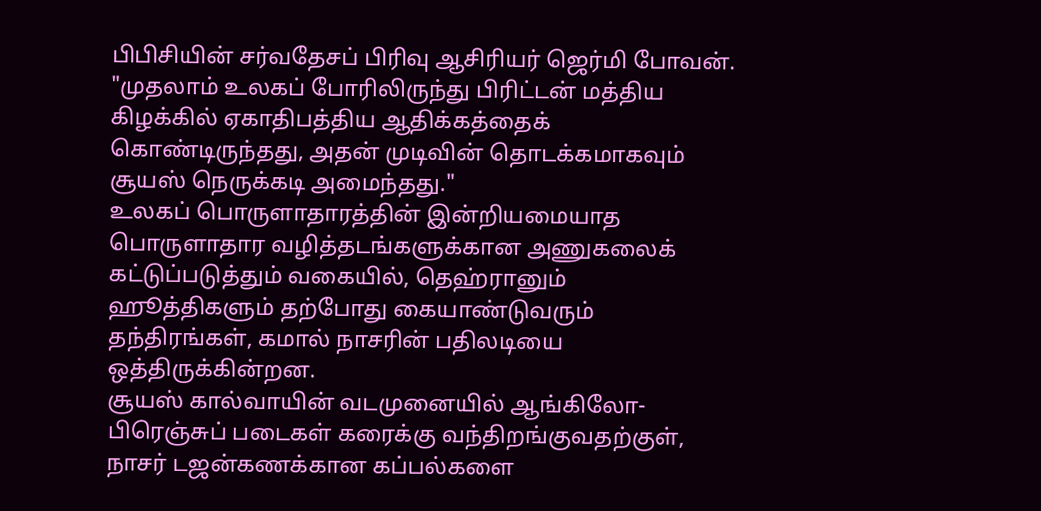பிபிசியின் சர்வதேசப் பிரிவு ஆசிரியர் ஜெர்மி போவன்.
"முதலாம் உலகப் போரிலிருந்து பிரிட்டன் மத்திய கிழக்கில் ஏகாதிபத்திய ஆதிக்கத்தைக் கொண்டிருந்தது, அதன் முடிவின் தொடக்கமாகவும் சூயஸ் நெருக்கடி அமைந்தது."
உலகப் பொருளாதாரத்தின் இன்றியமையாத பொருளாதார வழித்தடங்களுக்கான அணுகலைக் கட்டுப்படுத்தும் வகையில், தெஹ்ரானும் ஹூத்திகளும் தற்போது கையாண்டுவரும் தந்திரங்கள், கமால் நாசரின் பதிலடியை ஒத்திருக்கின்றன.
சூயஸ் கால்வாயின் வடமுனையில் ஆங்கிலோ-பிரெஞ்சுப் படைகள் கரைக்கு வந்திறங்குவதற்குள், நாசர் டஜன்கணக்கான கப்பல்களை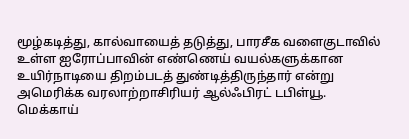மூழ்கடித்து, கால்வாயைத் தடுத்து, பாரசீக வளைகுடாவில் உள்ள ஐரோப்பாவின் எண்ணெய் வயல்களுக்கான உயிர்நாடியை திறம்படத் துண்டித்திருந்தார் என்று அமெரிக்க வரலாற்றாசிரியர் ஆல்ஃபிரட் டபிள்யூ. மெக்காய்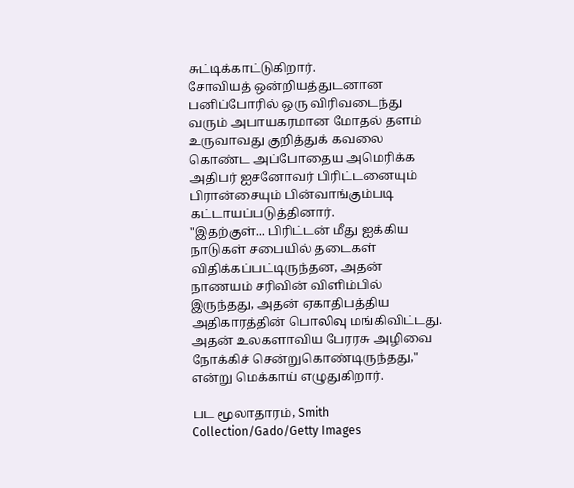சுட்டிக்காட்டுகிறார்.
சோவியத் ஒன்றியத்துடனான பனிப்போரில் ஒரு விரிவடைந்து வரும் அபாயகரமான மோதல் தளம் உருவாவது குறித்துக் கவலை கொண்ட அப்போதைய அமெரிக்க அதிபர் ஐசனோவர் பிரிட்டனையும் பிரான்சையும் பின்வாங்கும்படி கட்டாயப்படுத்தினார்.
"இதற்குள்... பிரிட்டன் மீது ஐக்கிய நாடுகள் சபையில் தடைகள் விதிக்கப்பட்டிருந்தன, அதன் நாணயம் சரிவின் விளிம்பில் இருந்தது, அதன் ஏகாதிபத்திய அதிகாரத்தின் பொலிவு மங்கிவிட்டது. அதன் உலகளாவிய பேரரசு அழிவை நோக்கிச் சென்றுகொண்டிருந்தது," என்று மெக்காய் எழுதுகிறார்.

பட மூலாதாரம், Smith Collection/Gado/Getty Images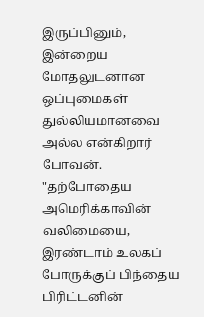இருப்பினும், இன்றைய மோதலுடனான ஒப்புமைகள் துல்லியமானவை அல்ல என்கிறார் போவன். "தற்போதைய அமெரிக்காவின் வலிமையை, இரண்டாம் உலகப் போருக்குப் பிந்தைய பிரிட்டனின்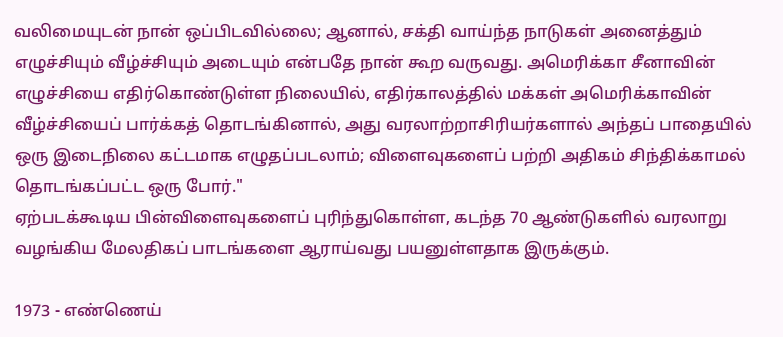வலிமையுடன் நான் ஒப்பிடவில்லை; ஆனால், சக்தி வாய்ந்த நாடுகள் அனைத்தும் எழுச்சியும் வீழ்ச்சியும் அடையும் என்பதே நான் கூற வருவது. அமெரிக்கா சீனாவின் எழுச்சியை எதிர்கொண்டுள்ள நிலையில், எதிர்காலத்தில் மக்கள் அமெரிக்காவின் வீழ்ச்சியைப் பார்க்கத் தொடங்கினால், அது வரலாற்றாசிரியர்களால் அந்தப் பாதையில் ஒரு இடைநிலை கட்டமாக எழுதப்படலாம்; விளைவுகளைப் பற்றி அதிகம் சிந்திக்காமல் தொடங்கப்பட்ட ஒரு போர்."
ஏற்படக்கூடிய பின்விளைவுகளைப் புரிந்துகொள்ள, கடந்த 70 ஆண்டுகளில் வரலாறு வழங்கிய மேலதிகப் பாடங்களை ஆராய்வது பயனுள்ளதாக இருக்கும்.

1973 - எண்ணெய்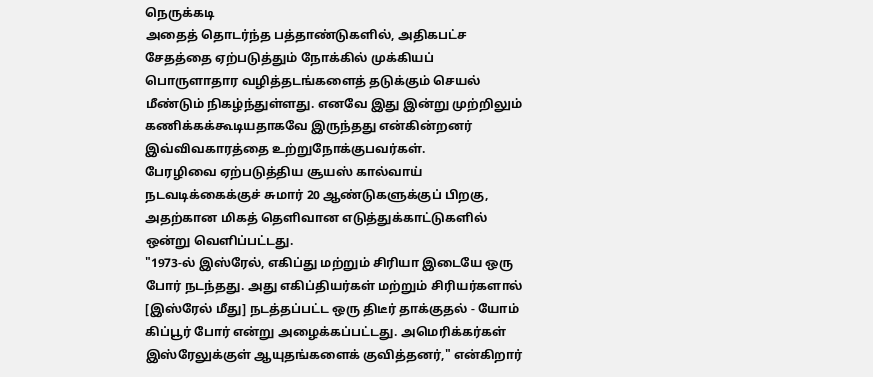நெருக்கடி
அதைத் தொடர்ந்த பத்தாண்டுகளில், அதிகபட்ச சேதத்தை ஏற்படுத்தும் நோக்கில் முக்கியப் பொருளாதார வழித்தடங்களைத் தடுக்கும் செயல் மீண்டும் நிகழ்ந்துள்ளது. எனவே இது இன்று முற்றிலும் கணிக்கக்கூடியதாகவே இருந்தது என்கின்றனர் இவ்விவகாரத்தை உற்றுநோக்குபவர்கள்.
பேரழிவை ஏற்படுத்திய சூயஸ் கால்வாய் நடவடிக்கைக்குச் சுமார் 20 ஆண்டுகளுக்குப் பிறகு, அதற்கான மிகத் தெளிவான எடுத்துக்காட்டுகளில் ஒன்று வெளிப்பட்டது.
"1973-ல் இஸ்ரேல், எகிப்து மற்றும் சிரியா இடையே ஒரு போர் நடந்தது. அது எகிப்தியர்கள் மற்றும் சிரியர்களால் [இஸ்ரேல் மீது] நடத்தப்பட்ட ஒரு திடீர் தாக்குதல் - யோம் கிப்பூர் போர் என்று அழைக்கப்பட்டது. அமெரிக்கர்கள் இஸ்ரேலுக்குள் ஆயுதங்களைக் குவித்தனர்," என்கிறார்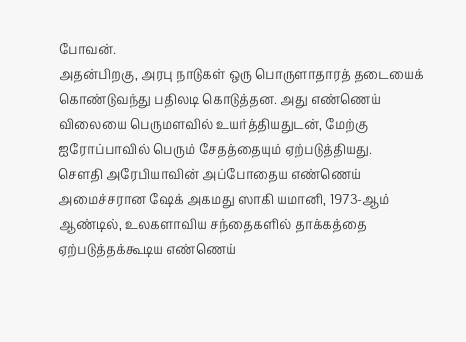போவன்.
அதன்பிறகு, அரபு நாடுகள் ஒரு பொருளாதாரத் தடையைக் கொண்டுவந்து பதிலடி கொடுத்தன. அது எண்ணெய் விலையை பெருமளவில் உயர்த்தியதுடன், மேற்கு ஐரோப்பாவில் பெரும் சேதத்தையும் ஏற்படுத்தியது.
சௌதி அரேபியாவின் அப்போதைய எண்ணெய் அமைச்சரான ஷேக் அகமது ஸாகி யமானி, 1973-ஆம் ஆண்டில், உலகளாவிய சந்தைகளில் தாக்கத்தை ஏற்படுத்தக்கூடிய எண்ணெய்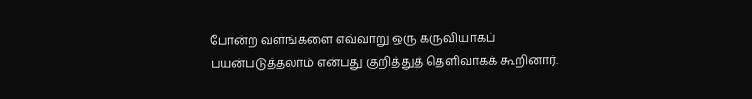போன்ற வளங்களை எவ்வாறு ஒரு கருவியாகப் பயன்படுத்தலாம் என்பது குறித்துத் தெளிவாகக் கூறினார்.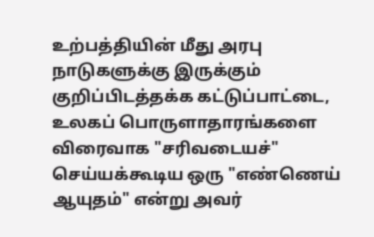உற்பத்தியின் மீது அரபு நாடுகளுக்கு இருக்கும் குறிப்பிடத்தக்க கட்டுப்பாட்டை, உலகப் பொருளாதாரங்களை விரைவாக "சரிவடையச்" செய்யக்கூடிய ஒரு "எண்ணெய் ஆயுதம்" என்று அவர்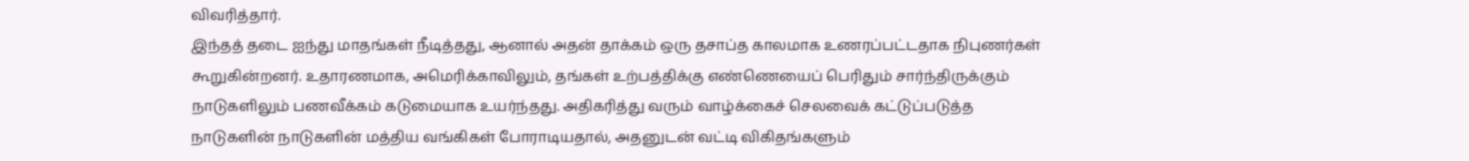விவரித்தார்.
இந்தத் தடை ஐந்து மாதங்கள் நீடித்தது, ஆனால் அதன் தாக்கம் ஒரு தசாப்த காலமாக உணரப்பட்டதாக நிபுணர்கள் கூறுகின்றனர். உதாரணமாக, அமெரிக்காவிலும், தங்கள் உற்பத்திக்கு எண்ணெயைப் பெரிதும் சார்ந்திருக்கும் நாடுகளிலும் பணவீக்கம் கடுமையாக உயர்ந்தது. அதிகரித்து வரும் வாழ்க்கைச் செலவைக் கட்டுப்படுத்த நாடுகளின் நாடுகளின் மத்திய வங்கிகள் போராடியதால், அதனுடன் வட்டி விகிதங்களும்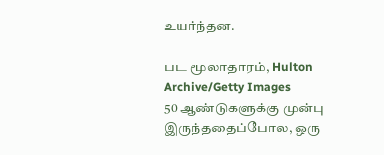உயர்ந்தன.

பட மூலாதாரம், Hulton Archive/Getty Images
50 ஆண்டுகளுக்கு முன்பு இருந்ததைப்போல, ஒரு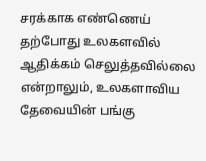சரக்காக எண்ணெய் தற்போது உலகளவில் ஆதிக்கம் செலுத்தவில்லை என்றாலும், உலகளாவிய தேவையின் பங்கு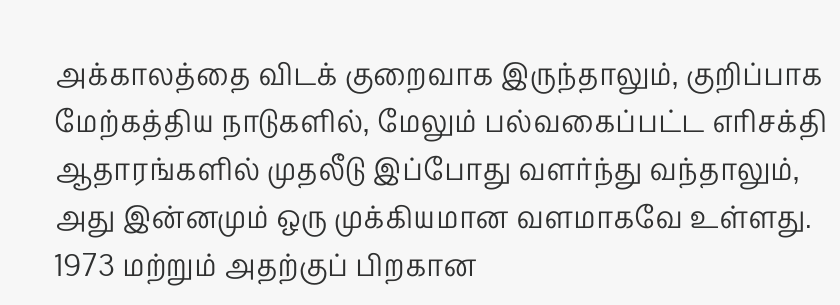அக்காலத்தை விடக் குறைவாக இருந்தாலும், குறிப்பாக மேற்கத்திய நாடுகளில், மேலும் பல்வகைப்பட்ட எரிசக்தி ஆதாரங்களில் முதலீடு இப்போது வளர்ந்து வந்தாலும், அது இன்னமும் ஒரு முக்கியமான வளமாகவே உள்ளது. 1973 மற்றும் அதற்குப் பிறகான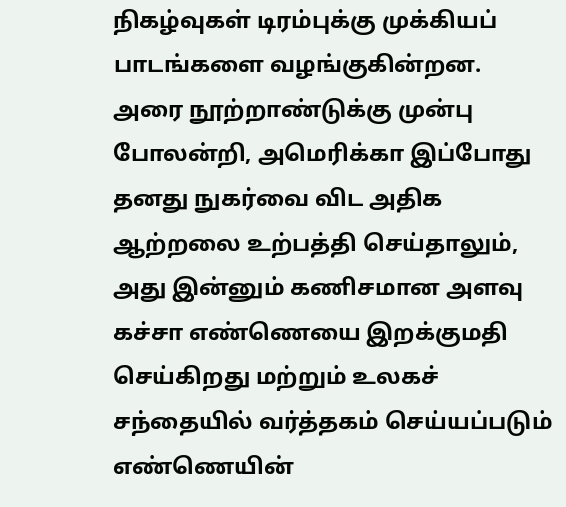நிகழ்வுகள் டிரம்புக்கு முக்கியப் பாடங்களை வழங்குகின்றன.
அரை நூற்றாண்டுக்கு முன்பு போலன்றி, அமெரிக்கா இப்போது தனது நுகர்வை விட அதிக ஆற்றலை உற்பத்தி செய்தாலும், அது இன்னும் கணிசமான அளவு கச்சா எண்ணெயை இறக்குமதி செய்கிறது மற்றும் உலகச் சந்தையில் வர்த்தகம் செய்யப்படும் எண்ணெயின்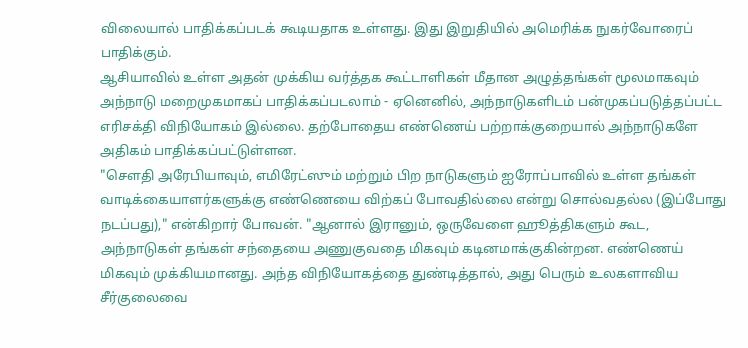விலையால் பாதிக்கப்படக் கூடியதாக உள்ளது. இது இறுதியில் அமெரிக்க நுகர்வோரைப் பாதிக்கும்.
ஆசியாவில் உள்ள அதன் முக்கிய வர்த்தக கூட்டாளிகள் மீதான அழுத்தங்கள் மூலமாகவும் அந்நாடு மறைமுகமாகப் பாதிக்கப்படலாம் - ஏனெனில், அந்நாடுகளிடம் பன்முகப்படுத்தப்பட்ட எரிசக்தி விநியோகம் இல்லை. தற்போதைய எண்ணெய் பற்றாக்குறையால் அந்நாடுகளே அதிகம் பாதிக்கப்பட்டுள்ளன.
"சௌதி அரேபியாவும், எமிரேட்ஸும் மற்றும் பிற நாடுகளும் ஐரோப்பாவில் உள்ள தங்கள் வாடிக்கையாளர்களுக்கு எண்ணெயை விற்கப் போவதில்லை என்று சொல்வதல்ல (இப்போது நடப்பது)," என்கிறார் போவன். "ஆனால் இரானும், ஒருவேளை ஹூத்திகளும் கூட, அந்நாடுகள் தங்கள் சந்தையை அணுகுவதை மிகவும் கடினமாக்குகின்றன. எண்ணெய் மிகவும் முக்கியமானது. அந்த விநியோகத்தை துண்டித்தால், அது பெரும் உலகளாவிய சீர்குலைவை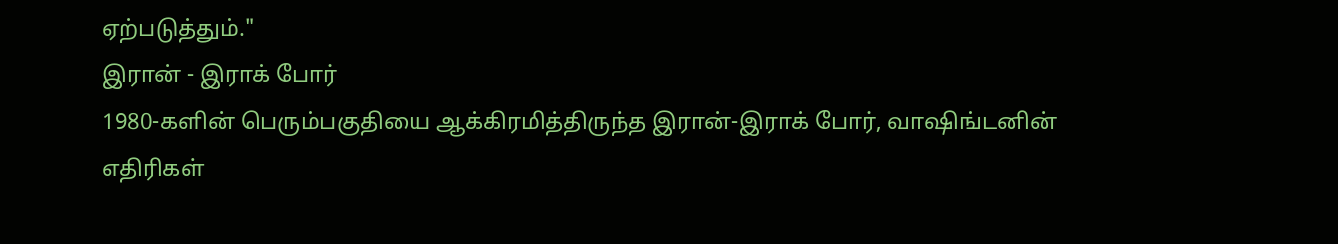ஏற்படுத்தும்."
இரான் - இராக் போர்
1980-களின் பெரும்பகுதியை ஆக்கிரமித்திருந்த இரான்-இராக் போர், வாஷிங்டனின் எதிரிகள்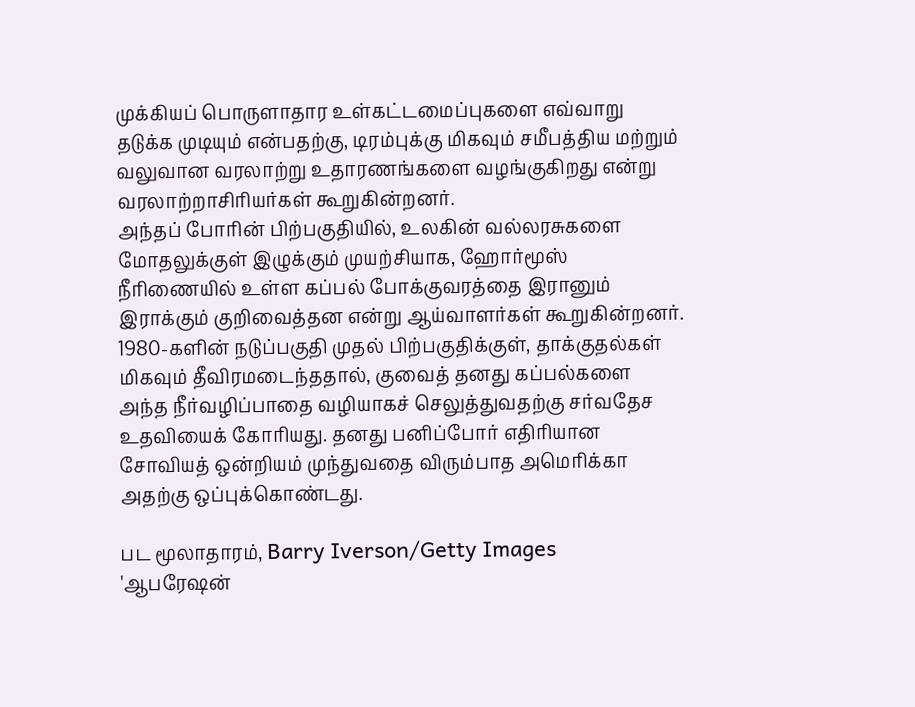முக்கியப் பொருளாதார உள்கட்டமைப்புகளை எவ்வாறு தடுக்க முடியும் என்பதற்கு, டிரம்புக்கு மிகவும் சமீபத்திய மற்றும் வலுவான வரலாற்று உதாரணங்களை வழங்குகிறது என்று வரலாற்றாசிரியர்கள் கூறுகின்றனர்.
அந்தப் போரின் பிற்பகுதியில், உலகின் வல்லரசுகளை மோதலுக்குள் இழுக்கும் முயற்சியாக, ஹோர்மூஸ் நீரிணையில் உள்ள கப்பல் போக்குவரத்தை இரானும் இராக்கும் குறிவைத்தன என்று ஆய்வாளர்கள் கூறுகின்றனர்.
1980-களின் நடுப்பகுதி முதல் பிற்பகுதிக்குள், தாக்குதல்கள் மிகவும் தீவிரமடைந்ததால், குவைத் தனது கப்பல்களை அந்த நீர்வழிப்பாதை வழியாகச் செலுத்துவதற்கு சர்வதேச உதவியைக் கோரியது. தனது பனிப்போர் எதிரியான சோவியத் ஒன்றியம் முந்துவதை விரும்பாத அமெரிக்கா அதற்கு ஒப்புக்கொண்டது.

பட மூலாதாரம், Barry Iverson/Getty Images
'ஆபரேஷன்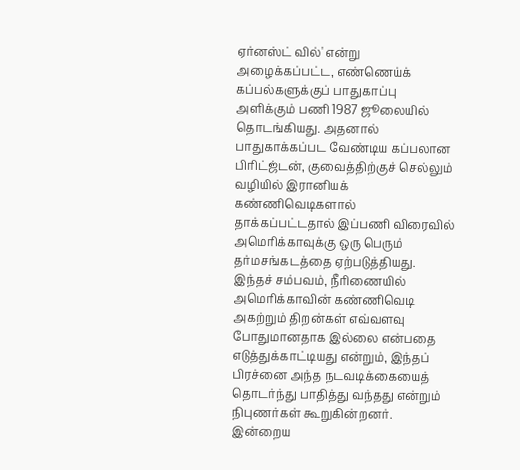ஏர்னஸ்ட் வில்' என்று அழைக்கப்பட்ட, எண்ணெய்க் கப்பல்களுக்குப் பாதுகாப்பு அளிக்கும் பணி 1987 ஜூலையில் தொடங்கியது. அதனால் பாதுகாக்கப்பட வேண்டிய கப்பலான பிரிட்ஜ்டன், குவைத்திற்குச் செல்லும் வழியில் இரானியக் கண்ணிவெடிகளால் தாக்கப்பட்டதால் இப்பணி விரைவில் அமெரிக்காவுக்கு ஒரு பெரும் தர்மசங்கடத்தை ஏற்படுத்தியது.
இந்தச் சம்பவம், நீரிணையில் அமெரிக்காவின் கண்ணிவெடி அகற்றும் திறன்கள் எவ்வளவு போதுமானதாக இல்லை என்பதை எடுத்துக்காட்டியது என்றும், இந்தப் பிரச்னை அந்த நடவடிக்கையைத் தொடர்ந்து பாதித்து வந்தது என்றும் நிபுணர்கள் கூறுகின்றனர்.
இன்றைய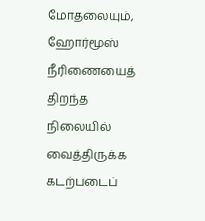மோதலையும், ஹோர்மூஸ் நீரிணையைத் திறந்த நிலையில் வைத்திருக்க கடற்படைப்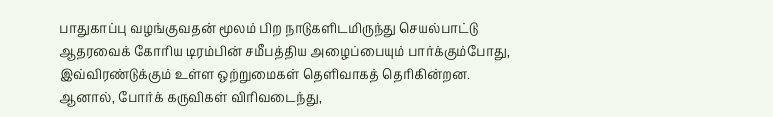பாதுகாப்பு வழங்குவதன் மூலம் பிற நாடுகளிடமிருந்து செயல்பாட்டு ஆதரவைக் கோரிய டிரம்பின் சமீபத்திய அழைப்பையும் பார்க்கும்போது, இவ்விரண்டுக்கும் உள்ள ஒற்றுமைகள் தெளிவாகத் தெரிகின்றன.
ஆனால், போர்க் கருவிகள் விரிவடைந்து,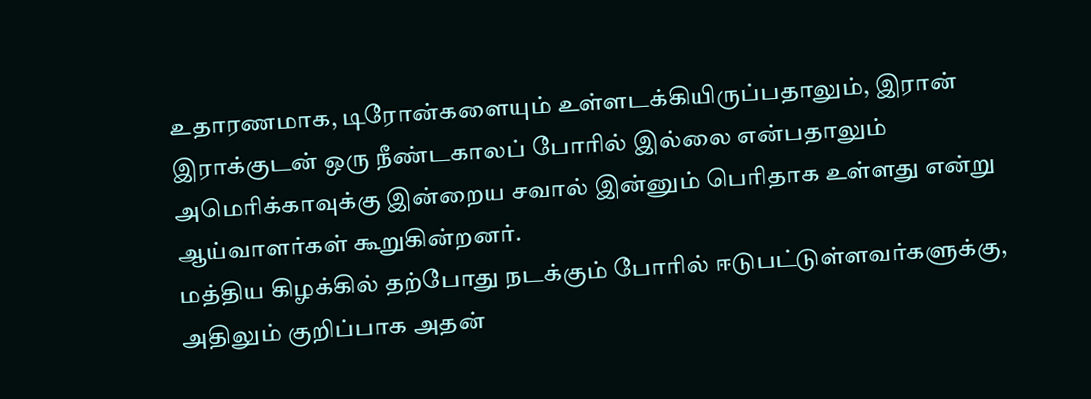உதாரணமாக, டிரோன்களையும் உள்ளடக்கியிருப்பதாலும், இரான் இராக்குடன் ஒரு நீண்டகாலப் போரில் இல்லை என்பதாலும் அமெரிக்காவுக்கு இன்றைய சவால் இன்னும் பெரிதாக உள்ளது என்று ஆய்வாளர்கள் கூறுகின்றனர்.
மத்திய கிழக்கில் தற்போது நடக்கும் போரில் ஈடுபட்டுள்ளவர்களுக்கு, அதிலும் குறிப்பாக அதன்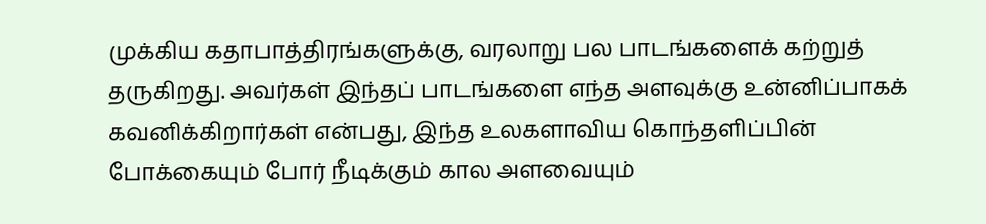முக்கிய கதாபாத்திரங்களுக்கு, வரலாறு பல பாடங்களைக் கற்றுத் தருகிறது. அவர்கள் இந்தப் பாடங்களை எந்த அளவுக்கு உன்னிப்பாகக் கவனிக்கிறார்கள் என்பது, இந்த உலகளாவிய கொந்தளிப்பின் போக்கையும் போர் நீடிக்கும் கால அளவையும்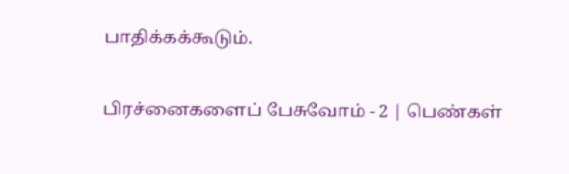பாதிக்கக்கூடும்.

பிரச்னைகளைப் பேசுவோம் - 2 | பெண்கள்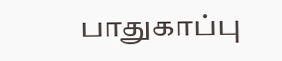பாதுகாப்பு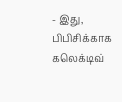- இது, பிபிசிக்காக கலெக்டிவ்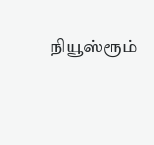நியூஸ்ரூம்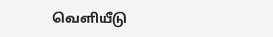வெளியீடு